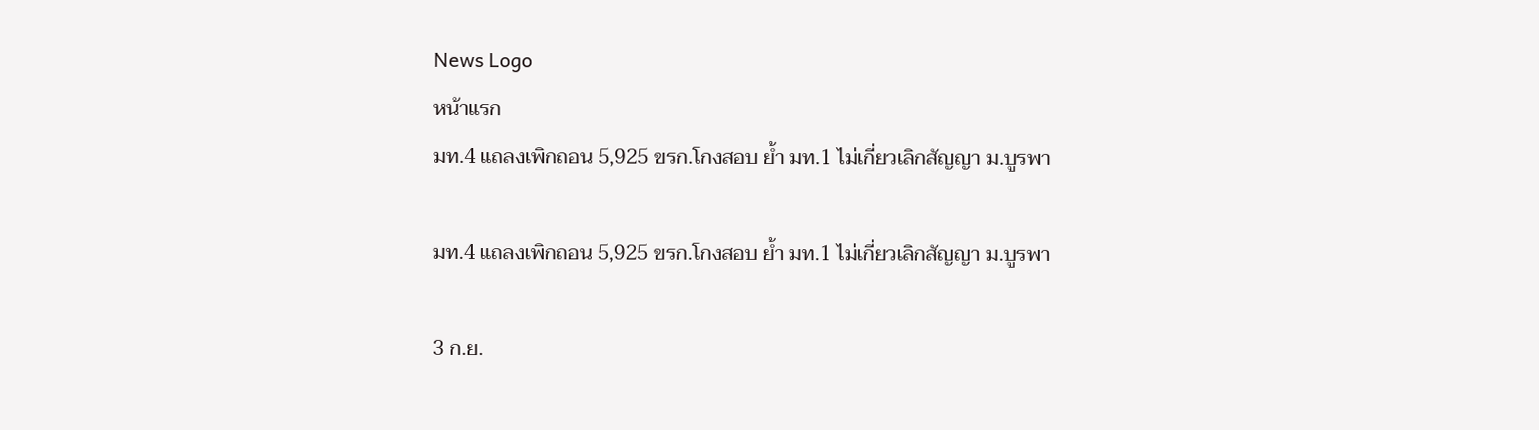News Logo
หน้าแรก
มท.4 แถลงเพิกถอน 5,925 ขรก.โกงสอบ ย้ำ มท.1 ไม่เกี่ยวเลิกสัญญา ม.บูรพา

มท.4 แถลงเพิกถอน 5,925 ขรก.โกงสอบ ย้ำ มท.1 ไม่เกี่ยวเลิกสัญญา ม.บูรพา

3 ก.ย.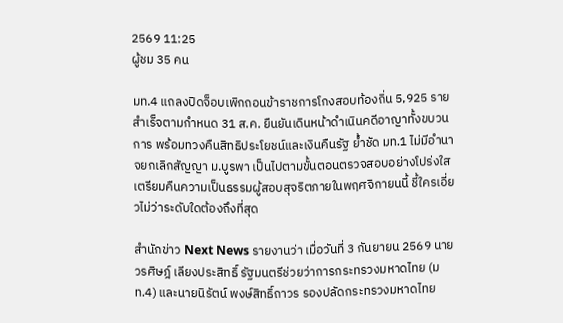2569 11:25
ผู้ชม 35 คน

มท.4 แถลงปิดจ็อบเพิกถอนข้าราชการโกงสอบท้องถิ่น 5,925 ราย สำเร็จตามกำหนด 31 ส.ค. ยืนยันเดินหน้าดำเนินคดีอาญาทั้งขบวนการ พร้อมทวงคืนสิทธิประโยชน์และเงินคืนรัฐ ย้ำชัด มท.1 ไม่มีอำนาจยกเลิกสัญญา ม.บูรพา เป็นไปตามขั้นตอนตรวจสอบอย่างโปร่งใส เตรียมคืนความเป็นธรรมผู้สอบสุจริตภายในพฤศจิกายนนี้ ชี้ใครเอี่ยวไม่ว่าระดับใดต้องถึงที่สุด

สำนักข่าว Next News รายงานว่า เมื่อวันที่ 3 กันยายน 2569 นายวรศิษฎ์ เลียงประสิทธิ์ รัฐมนตรีช่วยว่าการกระทรวงมหาดไทย (มท.4) และนายนิรัตน์ พงษ์สิทธิ์ถาวร รองปลัดกระทรวงมหาดไทย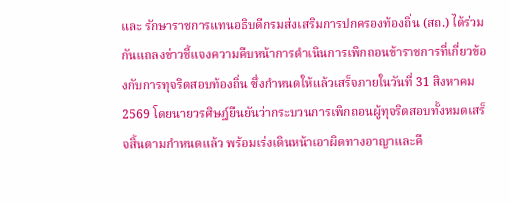และ รักษาราชการแทนอธิบดีกรมส่งเสริมการปกครองท้องถิ่น (สถ.) ได้ร่วมกันแถลงข่าวชี้แจงความคืบหน้าการดำเนินการเพิกถอนข้าราชการที่เกี่ยวข้องกับการทุจริตสอบท้องถิ่น ซึ่งกำหนดให้แล้วเสร็จภายในวันที่ 31 สิงหาคม 2569 โดยนายวรศิษฎ์ยืนยันว่ากระบวนการเพิกถอนผู้ทุจริตสอบทั้งหมดเสร็จสิ้นตามกำหนดแล้ว พร้อมเร่งเดินหน้าเอาผิดทางอาญาและคื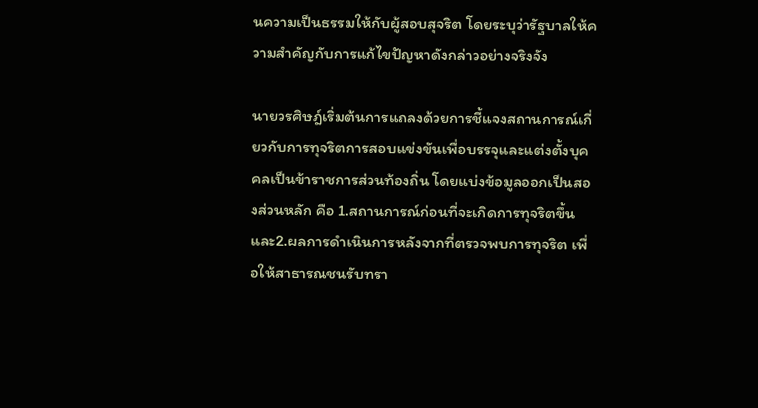นความเป็นธรรมให้กับผู้สอบสุจริต โดยระบุว่ารัฐบาลให้ความสำคัญกับการแก้ไขปัญหาดังกล่าวอย่างจริงจัง

นายวรศิษฎ์เริ่มต้นการแถลงด้วยการชี้แจงสถานการณ์เกี่ยวกับการทุจริตการสอบแข่งขันเพื่อบรรจุและแต่งตั้งบุคคลเป็นข้าราชการส่วนท้องถิ่น โดยแบ่งข้อมูลออกเป็นสองส่วนหลัก คือ 1.สถานการณ์ก่อนที่จะเกิดการทุจริตขึ้น และ2.ผลการดำเนินการหลังจากที่ตรวจพบการทุจริต เพื่อให้สาธารณชนรับทรา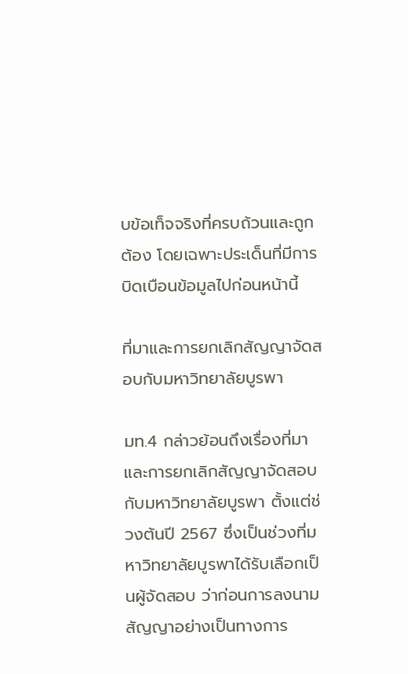บข้อเท็จจริงที่ครบถ้วนและถูกต้อง โดยเฉพาะประเด็นที่มีการบิดเบือนข้อมูลไปก่อนหน้านี้

ที่มาและการยกเลิกสัญญาจัดสอบกับมหาวิทยาลัยบูรพา

มท.4 กล่าวย้อนถึงเรื่องที่มาและการยกเลิกสัญญาจัดสอบกับมหาวิทยาลัยบูรพา ตั้งแต่ช่วงต้นปี 2567 ซึ่งเป็นช่วงที่มหาวิทยาลัยบูรพาได้รับเลือกเป็นผู้จัดสอบ ว่าก่อนการลงนามสัญญาอย่างเป็นทางการ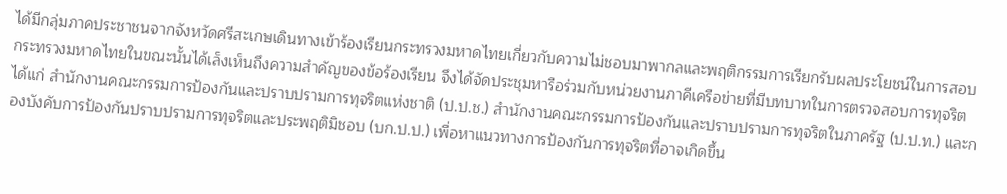ได้มีกลุ่มภาคประชาชนจากจังหวัดศรีสะเกษเดินทางเข้าร้องเรียนกระทรวงมหาดไทยเกี่ยวกับความไม่ชอบมาพากลและพฤติกรรมการเรียกรับผลประโยชน์ในการสอบ กระทรวงมหาดไทยในขณะนั้นได้เล็งเห็นถึงความสำคัญของข้อร้องเรียน จึงได้จัดประชุมหารือร่วมกับหน่วยงานภาคีเครือข่ายที่มีบทบาทในการตรวจสอบการทุจริต ได้แก่ สำนักงานคณะกรรมการป้องกันและปราบปรามการทุจริตแห่งชาติ (ป.ป.ช.) สำนักงานคณะกรรมการป้องกันและปราบปรามการทุจริตในภาครัฐ (ป.ป.ท.) และกองบังคับการป้องกันปราบปรามการทุจริตและประพฤติมิชอบ (บก.ป.ป.) เพื่อหาแนวทางการป้องกันการทุจริตที่อาจเกิดขึ้น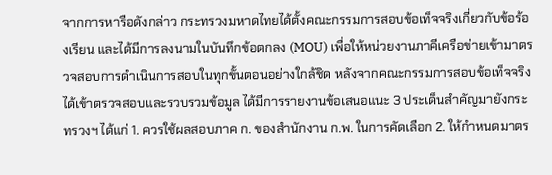จากการหารือดังกล่าว กระทรวงมหาดไทยได้ตั้งคณะกรรมการสอบข้อเท็จจริงเกี่ยวกับข้อร้องเรียน และได้มีการลงนามในบันทึกข้อตกลง (MOU) เพื่อให้หน่วยงานภาคีเครือข่ายเข้ามาตรวจสอบการดำเนินการสอบในทุกขั้นตอนอย่างใกล้ชิด หลังจากคณะกรรมการสอบข้อเท็จจริงได้เข้าตรวจสอบและรวบรวมข้อมูล ได้มีการรายงานข้อเสนอแนะ 3 ประเด็นสำคัญมายังกระทรวงฯ ได้แก่ 1. ควรใช้ผลสอบภาค ก. ของสำนักงาน ก.พ. ในการคัดเลือก 2. ให้กำหนดมาตร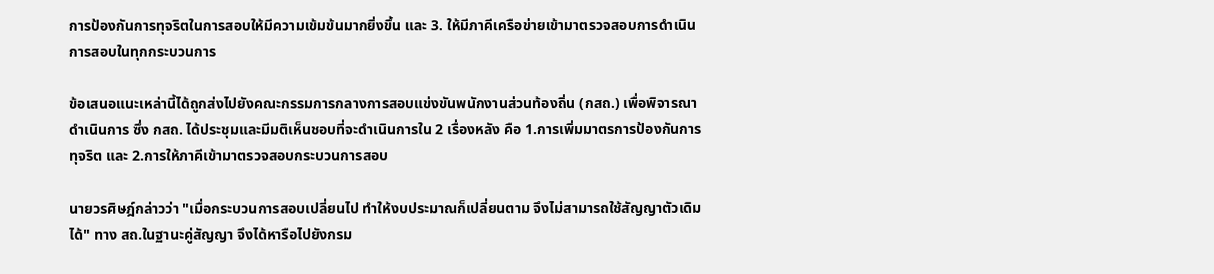การป้องกันการทุจริตในการสอบให้มีความเข้มข้นมากยิ่งขึ้น และ 3. ให้มีภาคีเครือข่ายเข้ามาตรวจสอบการดำเนินการสอบในทุกกระบวนการ

ข้อเสนอแนะเหล่านี้ได้ถูกส่งไปยังคณะกรรมการกลางการสอบแข่งขันพนักงานส่วนท้องถิ่น (กสถ.) เพื่อพิจารณาดำเนินการ ซึ่ง กสถ. ได้ประชุมและมีมติเห็นชอบที่จะดำเนินการใน 2 เรื่องหลัง คือ 1.การเพิ่มมาตรการป้องกันการทุจริต และ 2.การให้ภาคีเข้ามาตรวจสอบกระบวนการสอบ

นายวรศิษฎ์กล่าวว่า "เมื่อกระบวนการสอบเปลี่ยนไป ทำให้งบประมาณก็เปลี่ยนตาม จึงไม่สามารถใช้สัญญาตัวเดิมได้" ทาง สถ.ในฐานะคู่สัญญา จึงได้หารือไปยังกรม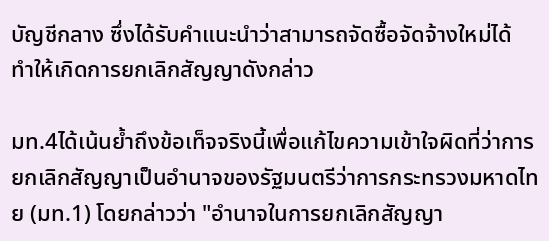บัญชีกลาง ซึ่งได้รับคำแนะนำว่าสามารถจัดซื้อจัดจ้างใหม่ได้ ทำให้เกิดการยกเลิกสัญญาดังกล่าว

มท.4ได้เน้นย้ำถึงข้อเท็จจริงนี้เพื่อแก้ไขความเข้าใจผิดที่ว่าการยกเลิกสัญญาเป็นอำนาจของรัฐมนตรีว่าการกระทรวงมหาดไทย (มท.1) โดยกล่าวว่า "อำนาจในการยกเลิกสัญญา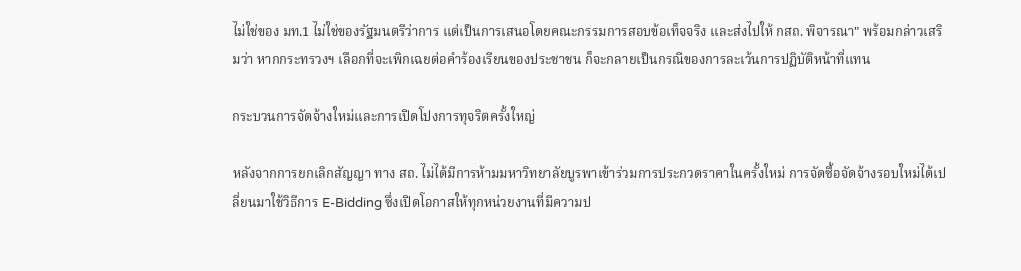ไม่ใช่ของ มท.1 ไม่ใช่ของรัฐมนตรีว่าการ แต่เป็นการเสนอโดยคณะกรรมการสอบข้อเท็จจริง และส่งไปให้ กสถ. พิจารณา" พร้อมกล่าวเสริมว่า หากกระทรวงฯ เลือกที่จะเพิกเฉยต่อคำร้องเรียนของประชาชน ก็จะกลายเป็นกรณีของการละเว้นการปฏิบัติหน้าที่แทน

กระบวนการจัดจ้างใหม่และการเปิดโปงการทุจริตครั้งใหญ่

หลังจากการยกเลิกสัญญา ทาง สถ. ไม่ได้มีการห้ามมหาวิทยาลัยบูรพาเข้าร่วมการประกวดราคาในครั้งใหม่ การจัดซื้อจัดจ้างรอบใหม่ได้เปลี่ยนมาใช้วิธีการ E-Bidding ซึ่งเปิดโอกาสให้ทุกหน่วยงานที่มีความป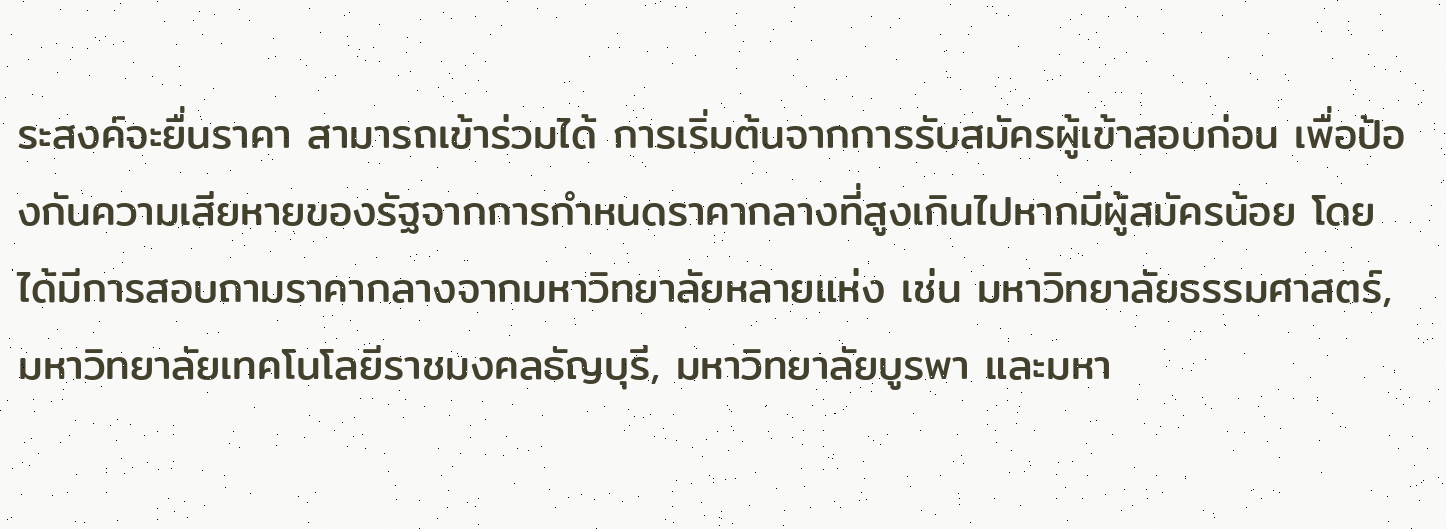ระสงค์จะยื่นราคา สามารถเข้าร่วมได้ การเริ่มต้นจากการรับสมัครผู้เข้าสอบก่อน เพื่อป้องกันความเสียหายของรัฐจากการกำหนดราคากลางที่สูงเกินไปหากมีผู้สมัครน้อย โดยได้มีการสอบถามราคากลางจากมหาวิทยาลัยหลายแห่ง เช่น มหาวิทยาลัยธรรมศาสตร์, มหาวิทยาลัยเทคโนโลยีราชมงคลธัญบุรี, มหาวิทยาลัยบูรพา และมหา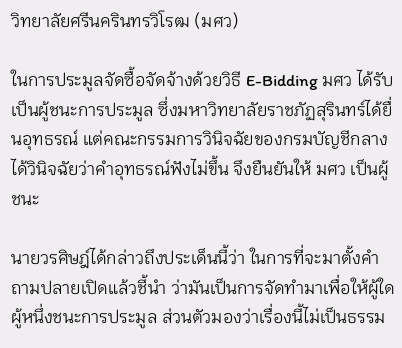วิทยาลัยศรีนครินทรวิโรฒ (มศว)

ในการประมูลจัดซื้อจัดจ้างด้วยวิธี E-Bidding มศว ได้รับเป็นผู้ชนะการประมูล ซึ่งมหาวิทยาลัยราชภัฏสุรินทร์ได้ยื่นอุทธรณ์ แต่คณะกรรมการวินิจฉัยของกรมบัญชีกลาง ได้วินิจฉัยว่าคำอุทธรณ์ฟังไม่ขึ้น จึงยืนยันให้ มศว เป็นผู้ชนะ

นายวรศิษฎ์ได้กล่าวถึงประเด็นนี้ว่า ในการที่จะมาตั้งคำถามปลายเปิดแล้วชี้นำ ว่ามันเป็นการจัดทำมาเพื่อให้ผู้ใดผู้หนึ่งชนะการประมูล ส่วนตัวมองว่าเรื่องนี้ไม่เป็นธรรม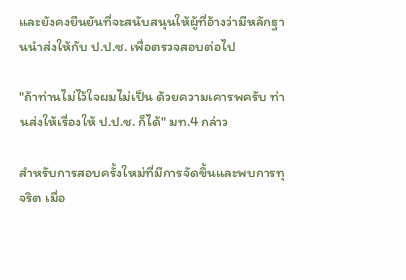และยังคงยืนยันที่จะสนับสนุนให้ผู้ที่อ้างว่ามีหลักฐานนำส่งให้กับ ป.ป.ช. เพื่อตรวจสอบต่อไป

"ถ้าท่านไม่ไว้ใจผมไม่เป็น ด้วยความเคารพครับ ท่านส่งให้เรื่องให้ ป.ป.ช. ก็ได้" มท.4 กล่าว

สำหรับการสอบครั้งใหม่ที่มีการจัดขึ้นและพบการทุจริต เมื่อ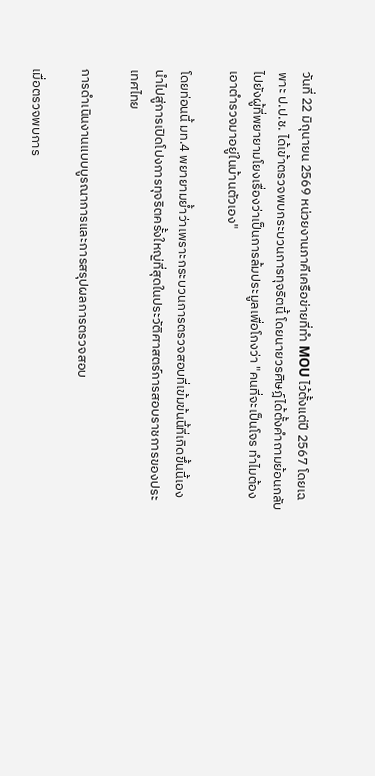วันที่ 22 มิถุนายน 2569 หน่วยงานภาคีเครือข่ายที่ทำ MOU ไว้ตั้งแต่ปี 2567 โดยเฉพาะ ป.ป.ช. ได้เข้าตรวจพบกระบวนการทุจริตนี้ โดยนายวรศิษฎ์ได้ตั้งคำถามย้อนกลับไปยังผู้ที่พยายามโยงเรื่องว่าเป็นการล้มประมูลเพื่อโกงว่า "คนที่จะเป็นโจร ทำไมต้องเอาตำรวจมาอยู่ในบ้านตัวเอง"

โดยท่อนนี้ มท.4 พยายามย้ำว่าเพราะกระบวนการตรวจสอบที่เข้มข้นนี้ที่เกิดขึ้นนี้เองนำไปสู่การเปิดโปงการทุจริตครั้งใหญ่ที่สุดในประวัติศาสตร์การสอบราชการของประเทศไทย

การดำเนินงานแบบบูรณาการและการสรุปผลการตรวจสอบ

เมื่อตรวจพบการ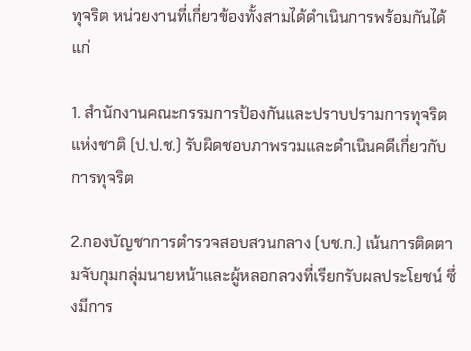ทุจริต หน่วยงานที่เกี่ยวข้องทั้งสามได้ดำเนินการพร้อมกันได้แก่

1. สำนักงานคณะกรรมการป้องกันและปราบปรามการทุจริตแห่งชาติ (ป.ป.ช.) รับผิดชอบภาพรวมและดำเนินคดีเกี่ยวกับการทุจริต

2.กองบัญชาการตำรวจสอบสวนกลาง (บช.ก.) เน้นการติดตามจับกุมกลุ่มนายหน้าและผู้หลอกลวงที่เรียกรับผลประโยชน์ ซึ่งมีการ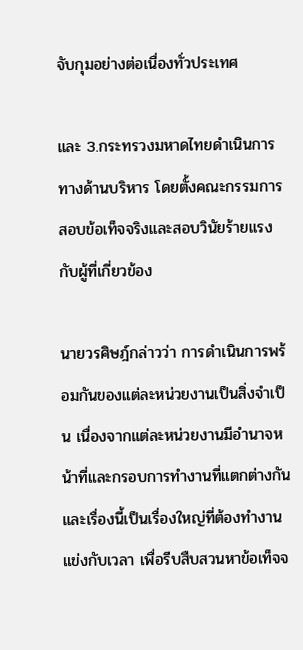จับกุมอย่างต่อเนื่องทั่วประเทศ

และ 3.กระทรวงมหาดไทยดำเนินการทางด้านบริหาร โดยตั้งคณะกรรมการสอบข้อเท็จจริงและสอบวินัยร้ายแรงกับผู้ที่เกี่ยวข้อง

นายวรศิษฎ์กล่าวว่า การดำเนินการพร้อมกันของแต่ละหน่วยงานเป็นสิ่งจำเป็น เนื่องจากแต่ละหน่วยงานมีอำนาจหน้าที่และกรอบการทำงานที่แตกต่างกัน และเรื่องนี้เป็นเรื่องใหญ่ที่ต้องทำงานแข่งกับเวลา เพื่อรีบสืบสวนหาข้อเท็จจ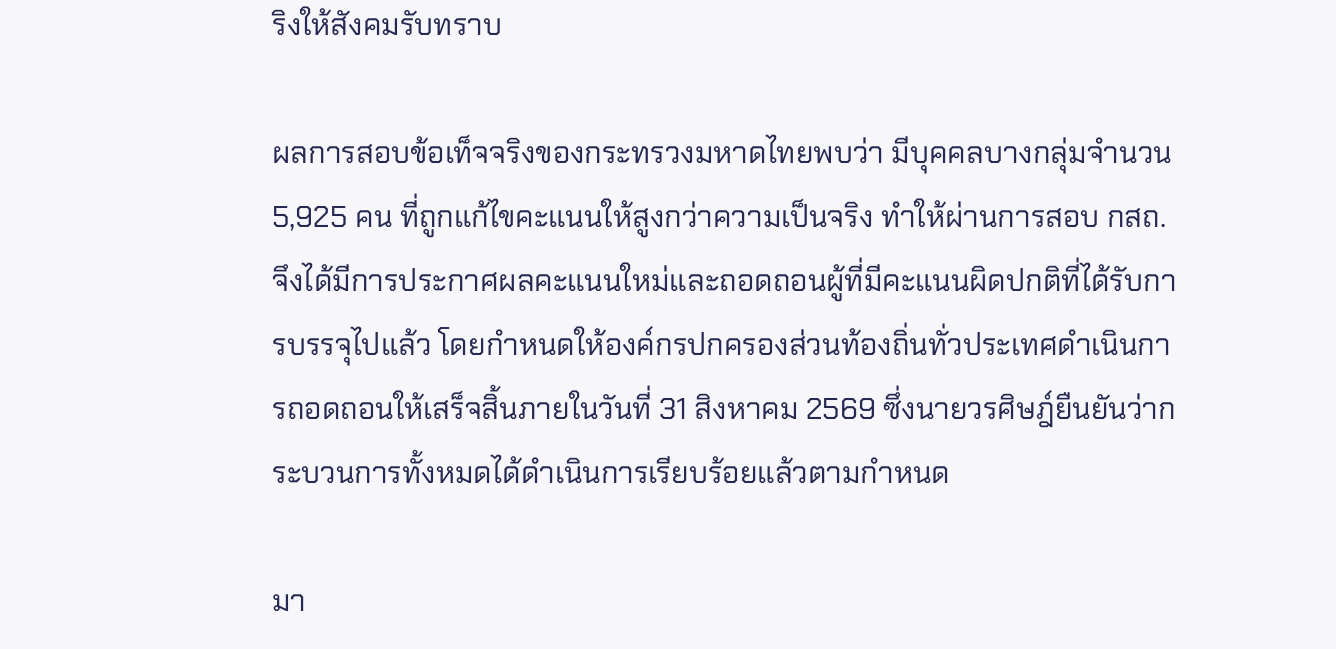ริงให้สังคมรับทราบ

ผลการสอบข้อเท็จจริงของกระทรวงมหาดไทยพบว่า มีบุคคลบางกลุ่มจำนวน 5,925 คน ที่ถูกแก้ไขคะแนนให้สูงกว่าความเป็นจริง ทำให้ผ่านการสอบ กสถ. จึงได้มีการประกาศผลคะแนนใหม่และถอดถอนผู้ที่มีคะแนนผิดปกติที่ได้รับการบรรจุไปแล้ว โดยกำหนดให้องค์กรปกครองส่วนท้องถิ่นทั่วประเทศดำเนินการถอดถอนให้เสร็จสิ้นภายในวันที่ 31 สิงหาคม 2569 ซึ่งนายวรศิษฎ์ยืนยันว่ากระบวนการทั้งหมดได้ดำเนินการเรียบร้อยแล้วตามกำหนด

มา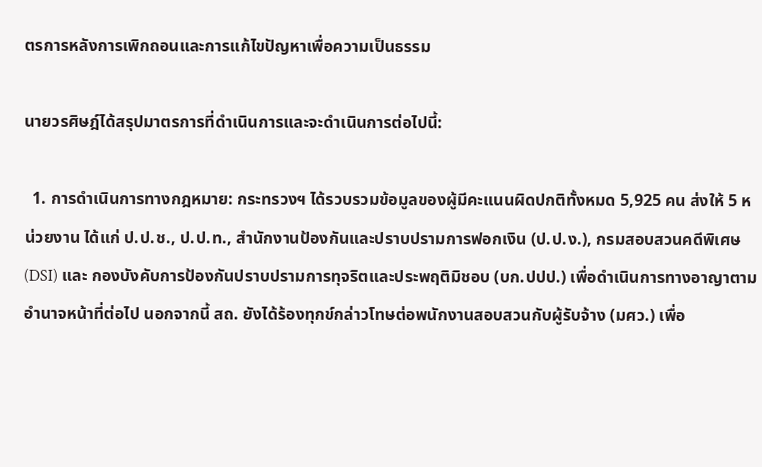ตรการหลังการเพิกถอนและการแก้ไขปัญหาเพื่อความเป็นธรรม

นายวรศิษฎ์ได้สรุปมาตรการที่ดำเนินการและจะดำเนินการต่อไปนี้:

  1. การดำเนินการทางกฎหมาย: กระทรวงฯ ได้รวบรวมข้อมูลของผู้มีคะแนนผิดปกติทั้งหมด 5,925 คน ส่งให้ 5 หน่วยงาน ได้แก่ ป.ป.ช., ป.ป.ท., สำนักงานป้องกันและปราบปรามการฟอกเงิน (ป.ป.ง.), กรมสอบสวนคดีพิเศษ (DSI) และ กองบังคับการป้องกันปราบปรามการทุจริตและประพฤติมิชอบ (บก.ปปป.) เพื่อดำเนินการทางอาญาตามอำนาจหน้าที่ต่อไป นอกจากนี้ สถ. ยังได้ร้องทุกข์กล่าวโทษต่อพนักงานสอบสวนกับผู้รับจ้าง (มศว.) เพื่อ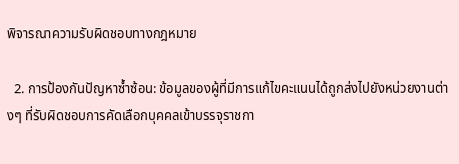พิจารณาความรับผิดชอบทางกฎหมาย

  2. การป้องกันปัญหาซ้ำซ้อน: ข้อมูลของผู้ที่มีการแก้ไขคะแนนได้ถูกส่งไปยังหน่วยงานต่างๆ ที่รับผิดชอบการคัดเลือกบุคคลเข้าบรรจุราชกา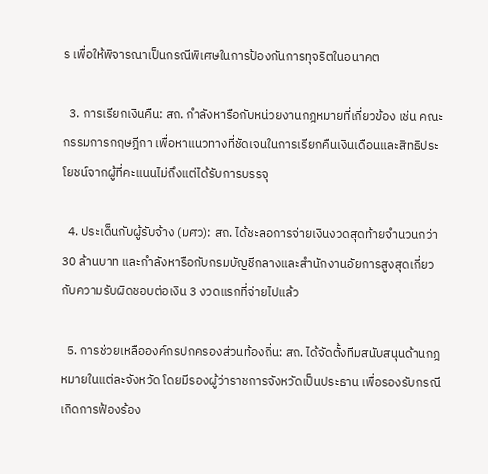ร เพื่อให้พิจารณาเป็นกรณีพิเศษในการป้องกันการทุจริตในอนาคต

  3. การเรียกเงินคืน: สถ. กำลังหารือกับหน่วยงานกฎหมายที่เกี่ยวข้อง เช่น คณะกรรมการกฤษฎีกา เพื่อหาแนวทางที่ชัดเจนในการเรียกคืนเงินเดือนและสิทธิประโยชน์จากผู้ที่คะแนนไม่ถึงแต่ได้รับการบรรจุ

  4. ประเด็นกับผู้รับจ้าง (มศว): สถ. ได้ชะลอการจ่ายเงินงวดสุดท้ายจำนวนกว่า 30 ล้านบาท และกำลังหารือกับกรมบัญชีกลางและสำนักงานอัยการสูงสุดเกี่ยวกับความรับผิดชอบต่อเงิน 3 งวดแรกที่จ่ายไปแล้ว

  5. การช่วยเหลือองค์กรปกครองส่วนท้องถิ่น: สถ. ได้จัดตั้งทีมสนับสนุนด้านกฎหมายในแต่ละจังหวัด โดยมีรองผู้ว่าราชการจังหวัดเป็นประธาน เพื่อรองรับกรณีเกิดการฟ้องร้อง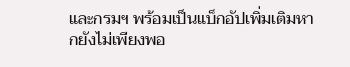และกรมฯ พร้อมเป็นแบ็กอัปเพิ่มเติมหากยังไม่เพียงพอ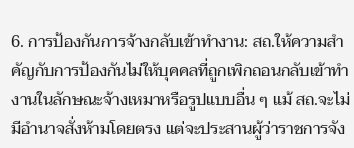6. การป้องกันการจ้างกลับเข้าทำงาน: สถ.ให้ความสำคัญกับการป้องกันไม่ให้บุคคลที่ถูกเพิกถอนกลับเข้าทำงานในลักษณะจ้างเหมาหรือรูปแบบอื่น ๆ แม้ สถ.จะไม่มีอำนาจสั่งห้ามโดยตรง แต่จะประสานผู้ว่าราชการจัง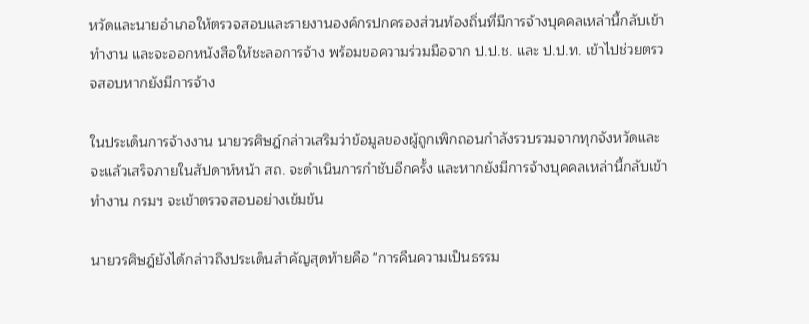หวัดและนายอำเภอให้ตรวจสอบและรายงานองค์กรปกครองส่วนท้องถิ่นที่มีการจ้างบุคคลเหล่านี้กลับเข้าทำงาน และจะออกหนังสือให้ชะลอการจ้าง พร้อมขอความร่วมมือจาก ป.ป.ช. และ ป.ป.ท. เข้าไปช่วยตรวจสอบหากยังมีการจ้าง

ในประเด็นการจ้างงาน นายวรศิษฎ์กล่าวเสริมว่าข้อมูลของผู้ถูกเพิกถอนกำลังรวบรวมจากทุกจังหวัดและจะแล้วเสร็จภายในสัปดาห์หน้า สถ. จะดำเนินการกำชับอีกครั้ง และหากยังมีการจ้างบุคคลเหล่านี้กลับเข้าทำงาน กรมฯ จะเข้าตรวจสอบอย่างเข้มข้น

นายวรศิษฎ์ยังได้กล่าวถึงประเด็นสำคัญสุดท้ายคือ "การคืนความเป็นธรรม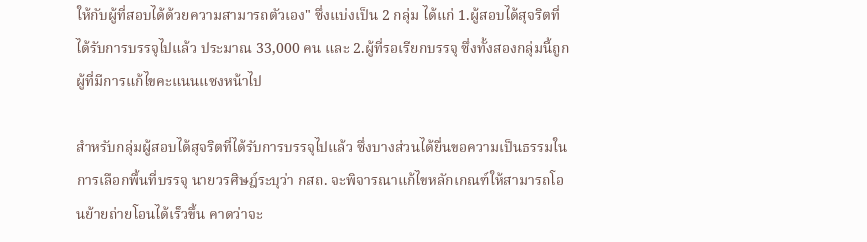ให้กับผู้ที่สอบได้ด้วยความสามารถตัวเอง" ซึ่งแบ่งเป็น 2 กลุ่ม ได้แก่ 1.ผู้สอบได้สุจริตที่ได้รับการบรรจุไปแล้ว ประมาณ 33,000 คน และ 2.ผู้ที่รอเรียกบรรจุ ซึ่งทั้งสองกลุ่มนี้ถูกผู้ที่มีการแก้ไขคะแนนแซงหน้าไป

สำหรับกลุ่มผู้สอบได้สุจริตที่ได้รับการบรรจุไปแล้ว ซึ่งบางส่วนได้ยื่นขอความเป็นธรรมในการเลือกพื้นที่บรรจุ นายวรศิษฎ์ระบุว่า กสถ. จะพิจารณาแก้ไขหลักเกณฑ์ให้สามารถโอนย้ายถ่ายโอนได้เร็วขึ้น คาดว่าจะ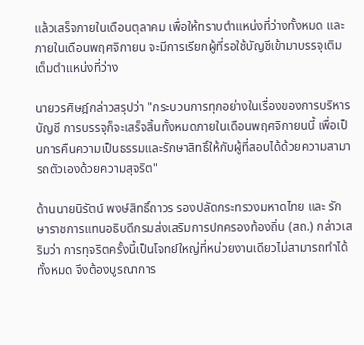แล้วเสร็จภายในเดือนตุลาคม เพื่อให้ทราบตำแหน่งที่ว่างทั้งหมด และภายในเดือนพฤศจิกายน จะมีการเรียกผู้ที่รอใช้บัญชีเข้ามาบรรจุเติมเต็มตำแหน่งที่ว่าง

นายวรศิษฎ์กล่าวสรุปว่า "กระบวนการทุกอย่างในเรื่องของการบริหารบัญชี การบรรจุก็จะเสร็จสิ้นทั้งหมดภายในเดือนพฤศจิกายนนี้ เพื่อเป็นการคืนความเป็นธรรมและรักษาสิทธิ์ให้กับผู้ที่สอบได้ด้วยความสามารถตัวเองด้วยความสุจริต"

ด้านนายนิรัตน์ พงษ์สิทธิ์ถาวร รองปลัดกระทรวงมหาดไทย และ รักษาราชการแทนอธิบดีกรมส่งเสริมการปกครองท้องถิ่น (สถ.) กล่าวเสริมว่า การทุจริตครั้งนี้เป็นโจทย์ใหญ่ที่หน่วยงานเดียวไม่สามารถทำได้ทั้งหมด จึงต้องบูรณาการ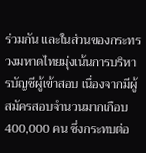ร่วมกัน และในส่วนของกระทรวงมหาดไทยมุ่งเน้นการบริหารบัญชีผู้เข้าสอบ เนื่องจากมีผู้สมัครสอบจำนวนมากเกือบ 400,000 คน ซึ่งกระทบต่อ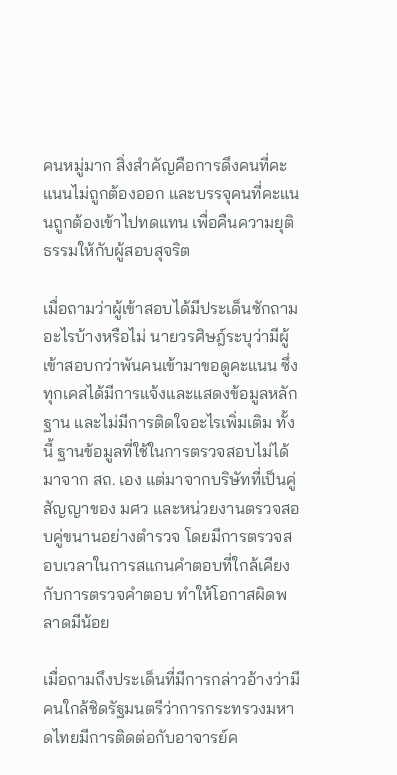คนหมู่มาก สิ่งสำคัญคือการดึงคนที่คะแนนไม่ถูกต้องออก และบรรจุคนที่คะแนนถูกต้องเข้าไปทดแทน เพื่อคืนความยุติธรรมให้กับผู้สอบสุจริต

เมื่อถามว่าผู้เข้าสอบได้มีประเด็นซักถามอะไรบ้างหรือไม่ นายวรศิษฎ์ระบุว่ามีผู้เข้าสอบกว่าพันคนเข้ามาขอดูคะแนน ซึ่งทุกเคสได้มีการแจ้งและแสดงข้อมูลหลักฐาน และไม่มีการติดใจอะไรเพิ่มเติม ทั้งนี้ ฐานข้อมูลที่ใช้ในการตรวจสอบไม่ได้มาจาก สถ. เอง แต่มาจากบริษัทที่เป็นคู่สัญญาของ มศว และหน่วยงานตรวจสอบคู่ขนานอย่างตำรวจ โดยมีการตรวจสอบเวลาในการสแกนคำตอบที่ใกล้เคียงกับการตรวจคำตอบ ทำให้โอกาสผิดพลาดมีน้อย

เมื่อถามถึงประเด็นที่มีการกล่าวอ้างว่ามีคนใกล้ชิดรัฐมนตรีว่าการกระทรวงมหาดไทยมีการติดต่อกับอาจารย์ค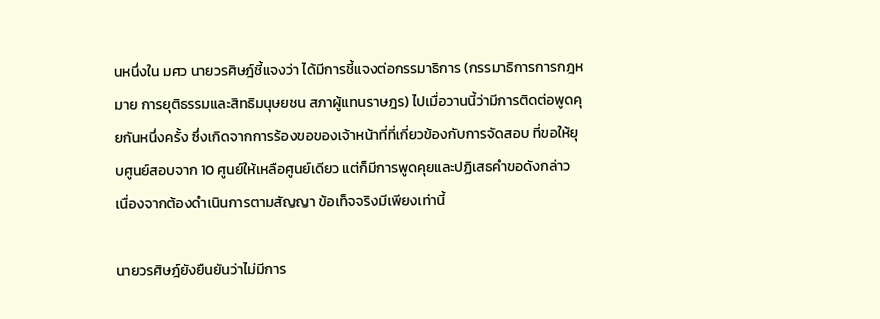นหนึ่งใน มศว นายวรศิษฎ์ชี้แจงว่า ได้มีการชี้แจงต่อกรรมาธิการ (กรรมาธิการการกฎหมาย การยุติธรรมและสิทธิมนุษยชน สภาผู้แทนราษฎร) ไปเมื่อวานนี้ว่ามีการติดต่อพูดคุยกันหนึ่งครั้ง ซึ่งเกิดจากการร้องขอของเจ้าหน้าที่ที่เกี่ยวข้องกับการจัดสอบ ที่ขอให้ยุบศูนย์สอบจาก 10 ศูนย์ให้เหลือศูนย์เดียว แต่ก็มีการพูดคุยและปฏิเสธคำขอดังกล่าว เนื่องจากต้องดำเนินการตามสัญญา ข้อเท็จจริงมีเพียงเท่านี้

นายวรศิษฎ์ยังยืนยันว่าไม่มีการ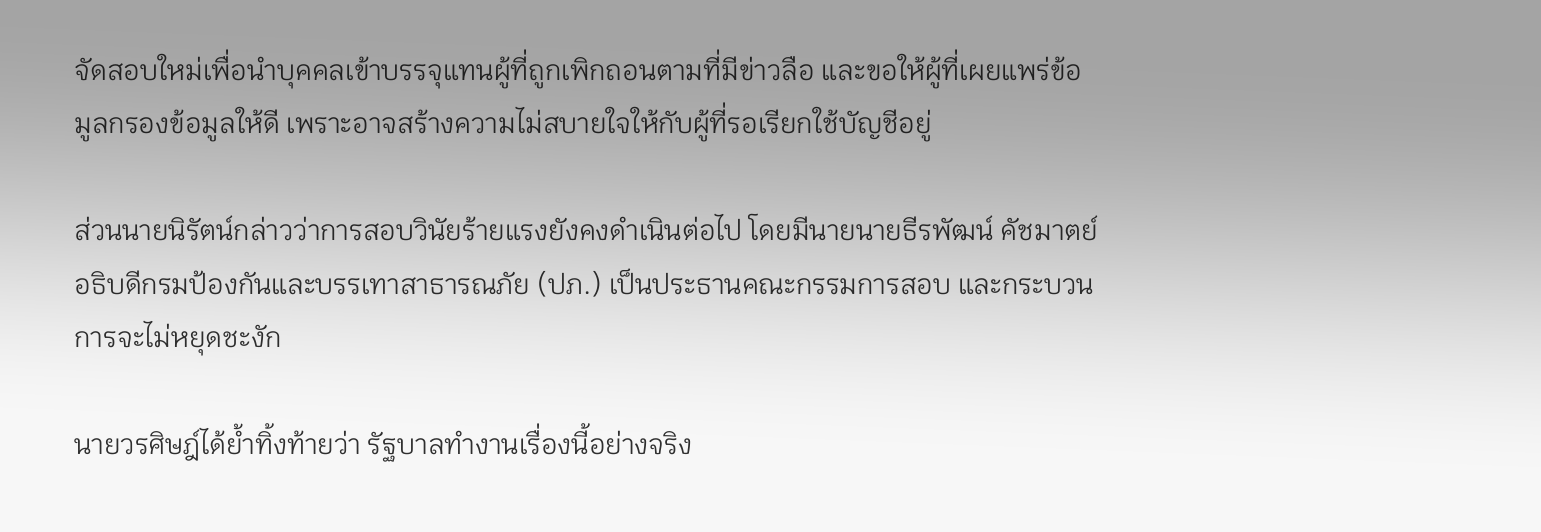จัดสอบใหม่เพื่อนำบุคคลเข้าบรรจุแทนผู้ที่ถูกเพิกถอนตามที่มีข่าวลือ และขอให้ผู้ที่เผยแพร่ข้อมูลกรองข้อมูลให้ดี เพราะอาจสร้างความไม่สบายใจให้กับผู้ที่รอเรียกใช้บัญชีอยู่

ส่วนนายนิรัตน์กล่าวว่าการสอบวินัยร้ายแรงยังคงดำเนินต่อไป โดยมีนายนายธีรพัฒน์ คัชมาตย์ อธิบดีกรมป้องกันและบรรเทาสาธารณภัย (ปภ.) เป็นประธานคณะกรรมการสอบ และกระบวนการจะไม่หยุดชะงัก

นายวรศิษฎ์ได้ย้ำทิ้งท้ายว่า รัฐบาลทำงานเรื่องนี้อย่างจริง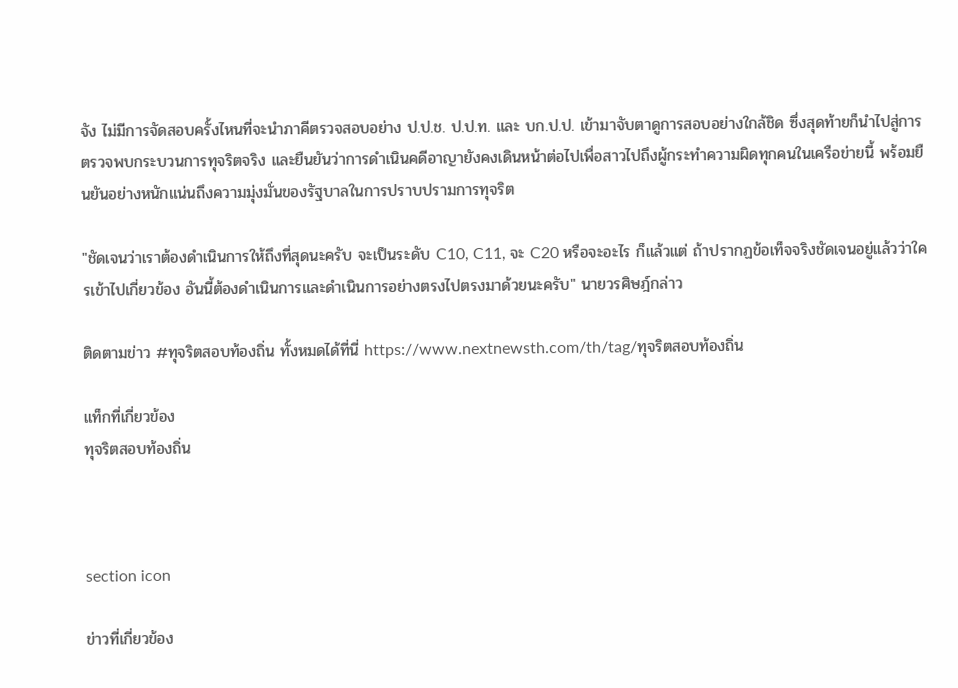จัง ไม่มีการจัดสอบครั้งไหนที่จะนำภาคีตรวจสอบอย่าง ป.ป.ช. ป.ป.ท. และ บก.ป.ป. เข้ามาจับตาดูการสอบอย่างใกล้ชิด ซึ่งสุดท้ายก็นำไปสู่การตรวจพบกระบวนการทุจริตจริง และยืนยันว่าการดำเนินคดีอาญายังคงเดินหน้าต่อไปเพื่อสาวไปถึงผู้กระทำความผิดทุกคนในเครือข่ายนี้ พร้อมยืนยันอย่างหนักแน่นถึงความมุ่งมั่นของรัฐบาลในการปราบปรามการทุจริต

"ชัดเจนว่าเราต้องดำเนินการให้ถึงที่สุดนะครับ จะเป็นระดับ C10, C11, จะ C20 หรือจะอะไร ก็แล้วแต่ ถ้าปรากฏข้อเท็จจริงชัดเจนอยู่แล้วว่าใครเข้าไปเกี่ยวข้อง อันนี้ต้องดำเนินการและดำเนินการอย่างตรงไปตรงมาด้วยนะครับ" นายวรศิษฎ์กล่าว

ติดตามข่าว #ทุจริตสอบท้องถิ่น ทั้งหมดได้ที่นี่ https://www.nextnewsth.com/th/tag/ทุจริตสอบท้องถิ่น

แท็กที่เกี่ยวข้อง
ทุจริตสอบท้องถิ่น



section icon

ข่าวที่เกี่ยวข้อง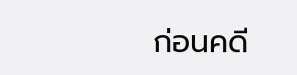ก่อนคดี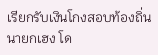เรียกรับเงินโกงสอบท้องถิ่น นายกเฮง โด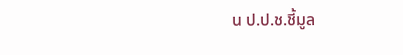น ป.ป.ช.ชี้มูล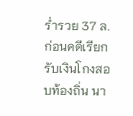ร่ำรวย 37 ล.
ก่อนคดีเรียกรับเงินโกงสอบท้องถิ่น นา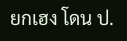ยกเฮง โดน ป.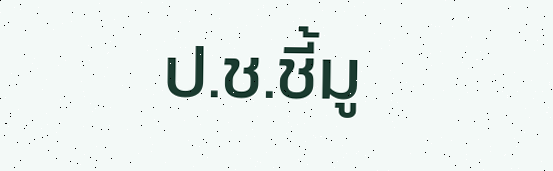ป.ช.ชี้มู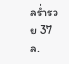ลร่ำรวย 37 ล.